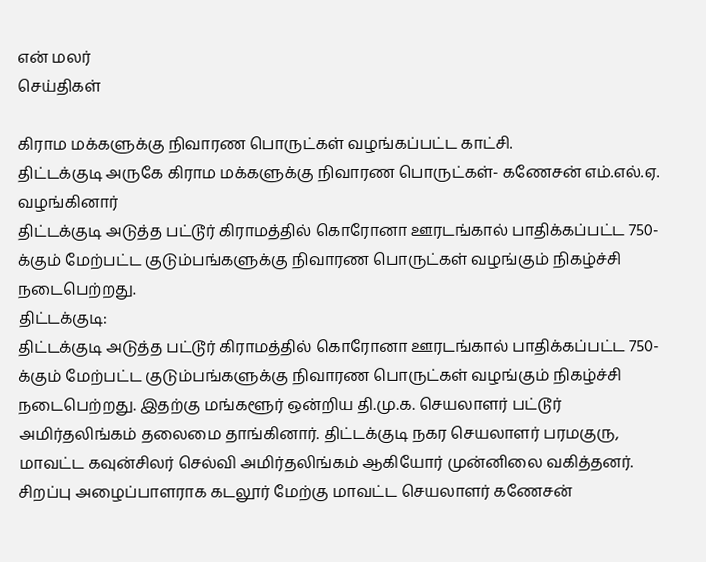என் மலர்
செய்திகள்

கிராம மக்களுக்கு நிவாரண பொருட்கள் வழங்கப்பட்ட காட்சி.
திட்டக்குடி அருகே கிராம மக்களுக்கு நிவாரண பொருட்கள்- கணேசன் எம்.எல்.ஏ. வழங்கினார்
திட்டக்குடி அடுத்த பட்டூர் கிராமத்தில் கொரோனா ஊரடங்கால் பாதிக்கப்பட்ட 750-க்கும் மேற்பட்ட குடும்பங்களுக்கு நிவாரண பொருட்கள் வழங்கும் நிகழ்ச்சி நடைபெற்றது.
திட்டக்குடி:
திட்டக்குடி அடுத்த பட்டூர் கிராமத்தில் கொரோனா ஊரடங்கால் பாதிக்கப்பட்ட 750-க்கும் மேற்பட்ட குடும்பங்களுக்கு நிவாரண பொருட்கள் வழங்கும் நிகழ்ச்சி நடைபெற்றது. இதற்கு மங்களூர் ஒன்றிய தி.மு.க. செயலாளர் பட்டூர் அமிர்தலிங்கம் தலைமை தாங்கினார். திட்டக்குடி நகர செயலாளர் பரமகுரு, மாவட்ட கவுன்சிலர் செல்வி அமிர்தலிங்கம் ஆகியோர் முன்னிலை வகித்தனர். சிறப்பு அழைப்பாளராக கடலூர் மேற்கு மாவட்ட செயலாளர் கணேசன்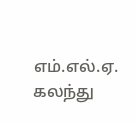எம்.எல்.ஏ. கலந்து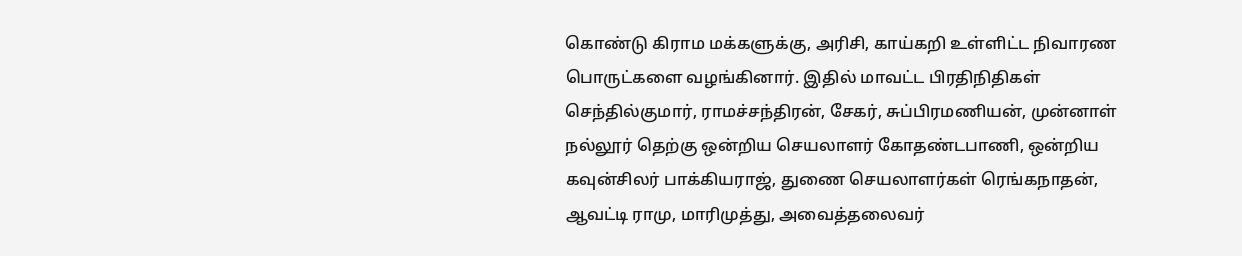கொண்டு கிராம மக்களுக்கு, அரிசி, காய்கறி உள்ளிட்ட நிவாரண பொருட்களை வழங்கினார். இதில் மாவட்ட பிரதிநிதிகள் செந்தில்குமார், ராமச்சந்திரன், சேகர், சுப்பிரமணியன், முன்னாள் நல்லூர் தெற்கு ஒன்றிய செயலாளர் கோதண்டபாணி, ஒன்றிய கவுன்சிலர் பாக்கியராஜ், துணை செயலாளர்கள் ரெங்கநாதன், ஆவட்டி ராமு, மாரிமுத்து, அவைத்தலைவர்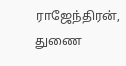ராஜேந்திரன், துணை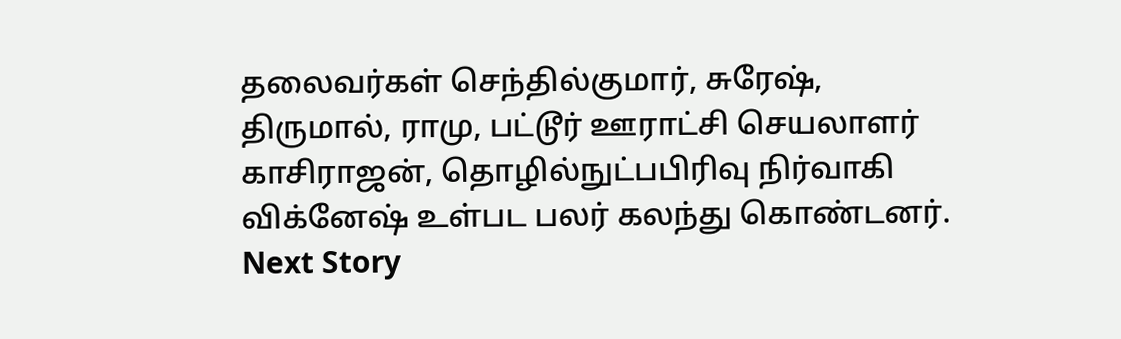தலைவர்கள் செந்தில்குமார், சுரேஷ், திருமால், ராமு, பட்டூர் ஊராட்சி செயலாளர் காசிராஜன், தொழில்நுட்பபிரிவு நிர்வாகி விக்னேஷ் உள்பட பலர் கலந்து கொண்டனர்.
Next Story